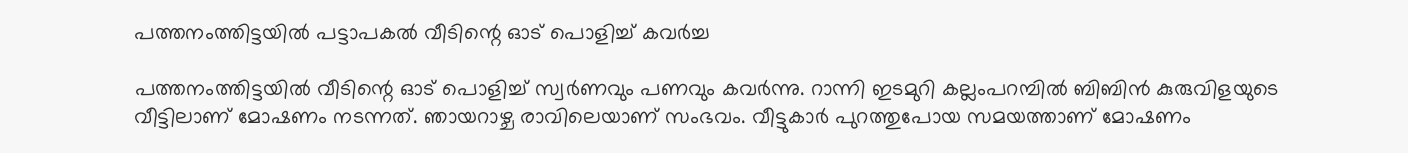പത്തനംത്തിട്ടയിൽ പട്ടാപകൽ വീടിന്റെ ഓട് പൊളിച്ച് കവർച്ച

പത്തനംത്തിട്ടയിൽ വീടിന്റെ ഓട് പൊളിച്ച് സ്വർണവും പണവും കവർന്നു. റാന്നി ഇടമുറി കല്ലംപറമ്പിൽ ബിബിൻ കുരുവിളയുടെ വീട്ടിലാണ് മോഷണം നടന്നത്. ഞായറാഴ്ച രാവിലെയാണ് സംഭവം. വീട്ടുകാർ പുറത്തുപോയ സമയത്താണ് മോഷണം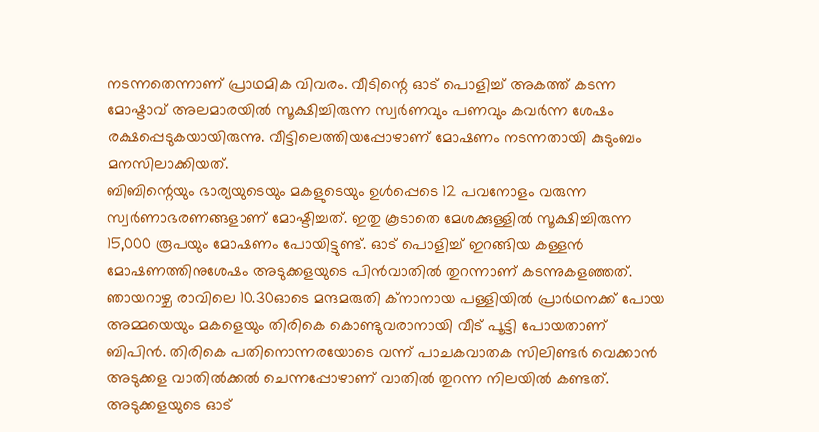നടന്നതെന്നാണ് പ്രാഥമിക വിവരം. വീടിന്റെ ഓട് പൊളിച്ച് അകത്ത് കടന്ന മോഷ്ടാവ് അലമാരയിൽ സൂക്ഷിച്ചിരുന്ന സ്വർണവും പണവും കവർന്ന ശേഷം രക്ഷപ്പെടുകയായിരുന്നു. വീട്ടിലെത്തിയപ്പോഴാണ് മോഷണം നടന്നതായി കുടുംബം മനസിലാക്കിയത്.
ബിബിന്റെയും ഭാര്യയുടെയും മകളുടെയും ഉൾപ്പെടെ 12 പവനോളം വരുന്ന സ്വർണാഭരണങ്ങളാണ് മോഷ്ടിച്ചത്. ഇതു കൂടാതെ മേശക്കുള്ളിൽ സൂക്ഷിച്ചിരുന്ന 15,000 രൂപയും മോഷണം പോയിട്ടുണ്ട്. ഓട് പൊളിച്ച് ഇറങ്ങിയ കള്ളൻ മോഷണത്തിനുശേഷം അടുക്കളയുടെ പിൻവാതിൽ തുറന്നാണ് കടന്നുകളഞ്ഞത്.
ഞായറാഴ്ച രാവിലെ 10.30ഓടെ മന്ദമരുതി ക്നാനായ പള്ളിയിൽ പ്രാർഥനക്ക് പോയ അമ്മയെയും മകളെയും തിരികെ കൊണ്ടുവരാനായി വീട് പൂട്ടി പോയതാണ് ബിപിൻ. തിരികെ പതിനൊന്നരയോടെ വന്ന് പാചകവാതക സിലിണ്ടർ വെക്കാൻ അടുക്കള വാതിൽക്കൽ ചെന്നപ്പോഴാണ് വാതിൽ തുറന്ന നിലയിൽ കണ്ടത്. അടുക്കളയുടെ ഓട്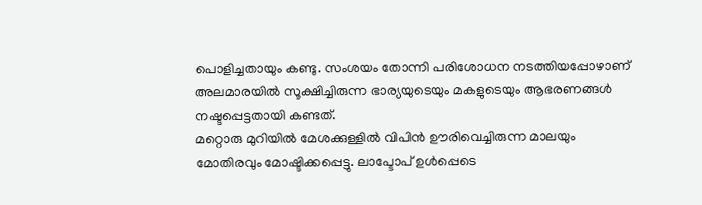പൊളിച്ചതായും കണ്ടു. സംശയം തോന്നി പരിശോധന നടത്തിയപ്പോഴാണ് അലമാരയിൽ സൂക്ഷിച്ചിരുന്ന ഭാര്യയുടെയും മകളുടെയും ആഭരണങ്ങൾ നഷ്ടപ്പെട്ടതായി കണ്ടത്.
മറ്റൊരു മുറിയിൽ മേശക്കുള്ളിൽ വിപിൻ ഊരിവെച്ചിരുന്ന മാലയും മോതിരവും മോഷ്ടിക്കപ്പെട്ടു. ലാപ്ടോപ് ഉൾപ്പെടെ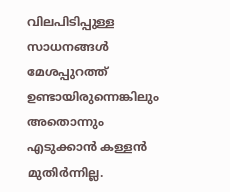വിലപിടിപ്പുള്ള സാധനങ്ങൾ മേശപ്പുറത്ത് ഉണ്ടായിരുന്നെങ്കിലും അതൊന്നും എടുക്കാൻ കള്ളൻ മുതിർന്നില്ല.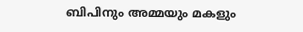ബിപിനും അമ്മയും മകളും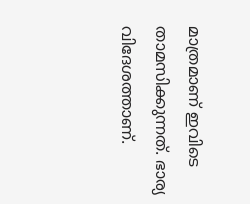മാത്രമാണ് ഇവിടെ താമസിക്കുന്നത്. ഭാര്യ വിദേശത്താണ്.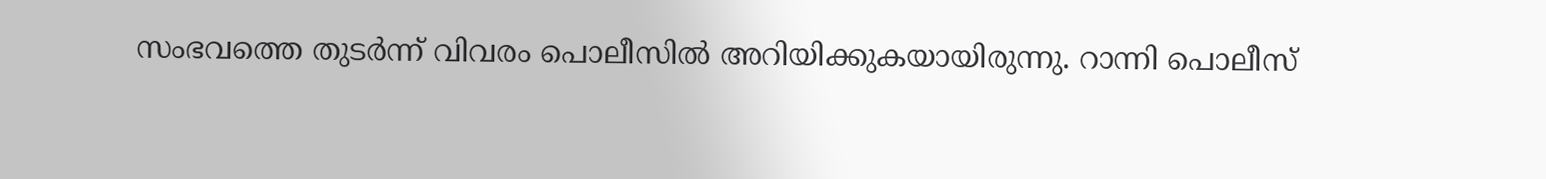സംഭവത്തെ തുടർന്ന് വിവരം പൊലീസിൽ അറിയിക്കുകയായിരുന്നു. റാന്നി പൊലീസ്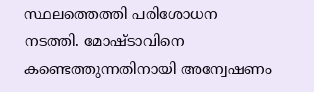സ്ഥലത്തെത്തി പരിശോധന നടത്തി. മോഷ്ടാവിനെ കണ്ടെത്തുന്നതിനായി അന്വേഷണം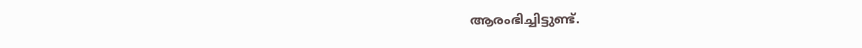ആരംഭിച്ചിട്ടുണ്ട്.